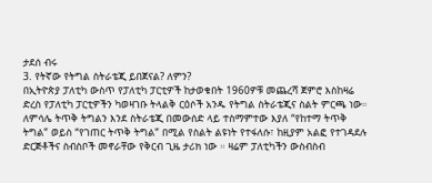ታደሰ ብሩ
3. የትኛው የትግል ስትራቴጂ ይበጀናል? ለምን?
በኢትዮጵያ ፓለቲካ ውስጥ የፓለቲካ ፓርቲዎች ከታወቁበት 1960ዎቹ መጨረሻ ጀምሮ እስከዛሬ ድረስ የፓለቲካ ፓርቲዎችን ካወዛገቡ ትላልቅ ርዕሶች አንዱ የትግል ስትራቴጂና ስልት ምርጫ ነው። ለምሳሌ ትጥቅ ትግልን እንደ ስትራቴጂ በመውሰድ ላይ ተስማምተው እያለ “የከተማ ትጥቅ ትግል” ወይስ “የገጠር ትጥቅ ትግል” በሚል የስልት ልዩነት የተፋለሱ፣ ከዚያም አልፎ የተገዳደሉ ድርጅቶችና ስብስቦች መኖራቸው የቅርብ ጊዜ ታሪክ ነው ። ዛሬም ፓለቲካችን ውስብስብ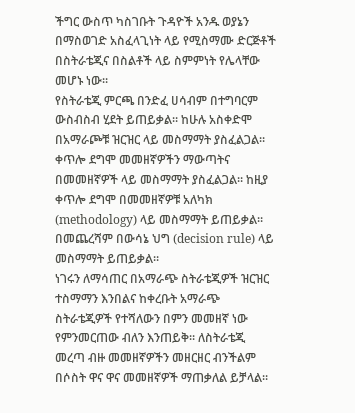ችግር ውስጥ ካስገቡት ጉዳዮች አንዱ ወያኔን በማስወገድ አስፈላጊነት ላይ የሚስማሙ ድርጅቶች በስትራቴጂና በስልቶች ላይ ስምምነት የሌላቸው መሆኑ ነው።
የስትራቴጂ ምርጫ በንድፈ ሀሳብም በተግባርም ውስብስብ ሂደት ይጠይቃል። ከሁሉ አስቀድሞ በአማራጮቹ ዝርዝር ላይ መስማማት ያስፈልጋል። ቀጥሎ ደግሞ መመዘኛዎችን ማውጣትና በመመዘኛዎች ላይ መስማማት ያስፈልጋል። ከዚያ ቀጥሎ ደግሞ በመመዘኛዎቹ አለካክ (methodology) ላይ መስማማት ይጠይቃል። በመጨረሻም በውሳኔ ህግ (decision rule) ላይ መስማማት ይጠይቃል።
ነገሩን ለማሳጠር በአማራጭ ስትራቴጂዎች ዝርዝር ተስማማን እንበልና ከቀረቡት አማራጭ ስትራቴጂዎች የተሻለውን በምን መመዘኛ ነው የምንመርጠው ብለን እንጠይቅ። ለስትራቴጂ መረጣ ብዙ መመዘኛዎችን መዘርዘር ብንችልም በሶስት ዋና ዋና መመዘኛዎች ማጠቃለል ይቻላል።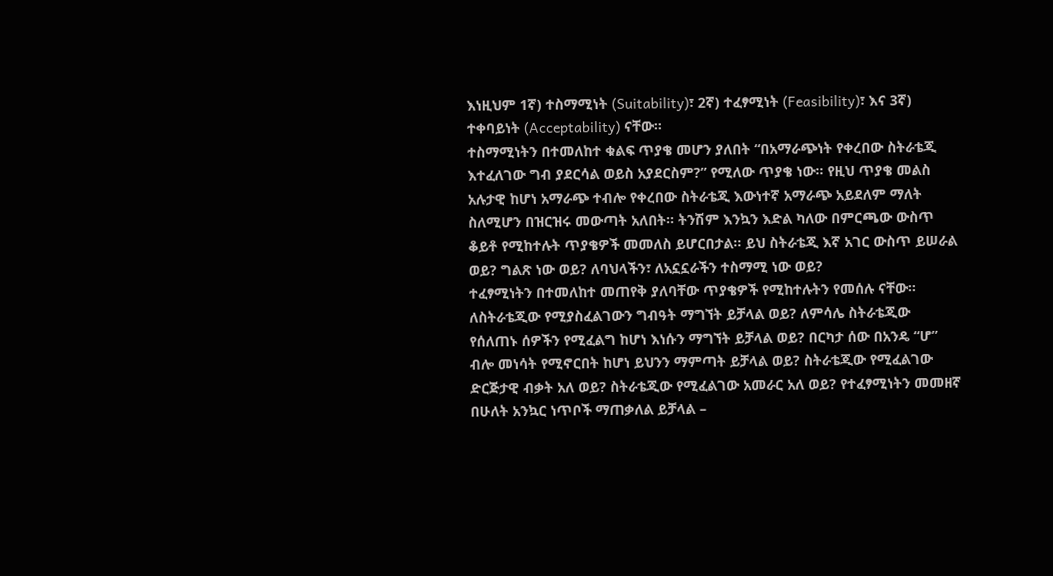እነዚህም 1ኛ) ተስማሚነት (Suitability)፣ 2ኛ) ተፈፃሚነት (Feasibility)፣ እና 3ኛ) ተቀባይነት (Acceptability) ናቸው።
ተስማሚነትን በተመለከተ ቁልፍ ጥያቄ መሆን ያለበት “በአማራጭነት የቀረበው ስትራቴጂ እተፈለገው ግብ ያደርሳል ወይስ አያደርስም?” የሚለው ጥያቄ ነው። የዚህ ጥያቄ መልስ አሉታዊ ከሆነ አማራጭ ተብሎ የቀረበው ስትራቴጂ እውነተኛ አማራጭ አይደለም ማለት ስለሚሆን በዝርዝሩ መውጣት አለበት። ትንሽም እንኳን እድል ካለው በምርጫው ውስጥ ቆይቶ የሚከተሉት ጥያቄዎች መመለስ ይሆርበታል። ይህ ስትራቴጂ እኛ አገር ውስጥ ይሠራል ወይ? ግልጽ ነው ወይ? ለባህላችን፣ ለአኗኗራችን ተስማሚ ነው ወይ?
ተፈፃሚነትን በተመለከተ መጠየቅ ያለባቸው ጥያቄዎች የሚከተሉትን የመሰሉ ናቸው። ለስትራቴጂው የሚያስፈልገውን ግብዓት ማግኘት ይቻላል ወይ? ለምሳሌ ስትራቴጂው የሰለጠኑ ሰዎችን የሚፈልግ ከሆነ እነሱን ማግኘት ይቻላል ወይ? በርካታ ሰው በአንዴ “ሆ” ብሎ መነሳት የሚኖርበት ከሆነ ይህንን ማምጣት ይቻላል ወይ? ስትራቴጂው የሚፈልገው ድርጅታዊ ብቃት አለ ወይ? ስትራቴጂው የሚፈልገው አመራር አለ ወይ? የተፈፃሚነትን መመዘኛ በሁለት አንኳር ነጥቦች ማጠቃለል ይቻላል –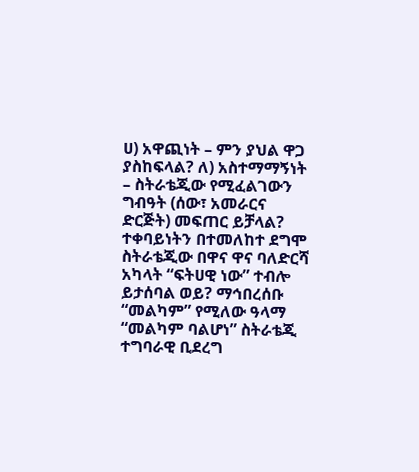ሀ) አዋጪነት – ምን ያህል ዋጋ ያስከፍላል? ለ) አስተማማኝነት – ስትራቴጂው የሚፈልገውን ግብዓት (ሰው፣ አመራርና ድርጅት) መፍጠር ይቻላል?
ተቀባይነትን በተመለከተ ደግሞ ስትራቴጂው በዋና ዋና ባለድርሻ አካላት “ፍትሀዊ ነው” ተብሎ ይታሰባል ወይ? ማኅበረሰቡ “መልካም” የሚለው ዓላማ “መልካም ባልሆነ” ስትራቴጂ ተግባራዊ ቢደረግ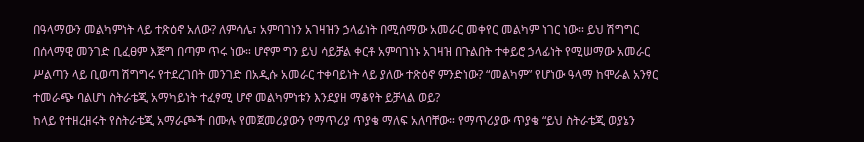በዓላማውን መልካምነት ላይ ተጽዕኖ አለው? ለምሳሌ፣ አምባገነን አገዛዝን ኃላፊነት በሚሰማው አመራር መቀየር መልካም ነገር ነው። ይህ ሽግግር በሰላማዊ መንገድ ቢፈፀም እጅግ በጣም ጥሩ ነው። ሆኖም ግን ይህ ሳይቻል ቀርቶ አምባገነኑ አገዛዝ በጉልበት ተቀይሮ ኃላፊነት የሚሠማው አመራር ሥልጣን ላይ ቢወጣ ሽግግሩ የተደረገበት መንገድ በአዲሱ አመራር ተቀባይነት ላይ ያለው ተጽዕኖ ምንድነው? “መልካም” የሆነው ዓላማ ከሞራል አንፃር ተመራጭ ባልሆነ ስትራቴጂ አማካይነት ተፈፃሚ ሆኖ መልካምነቱን እንደያዘ ማቆየት ይቻላል ወይ?
ከላይ የተዘረዘሩት የስትራቴጂ አማራጮች በሙሉ የመጀመሪያውን የማጥሪያ ጥያቄ ማለፍ አለባቸው። የማጥሪያው ጥያቄ “ይህ ስትራቴጂ ወያኔን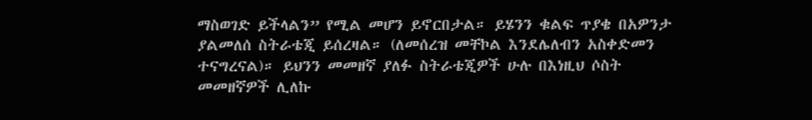ማስወገድ ይችላልን” የሚል መሆን ይኖርበታል። ይሄንን ቁልፍ ጥያቄ በአዎንታ ያልመለሰ ስትራቴጂ ይሰረዛል። (ለመሰረዝ መቸኮል እንደሌለብን አስቀድመን ተናግረናል)። ይህንን መመዘኛ ያለፉ ስትራቴጂዎች ሁሉ በእነዚህ ሶስት መመዘኛዎች ሊለኩ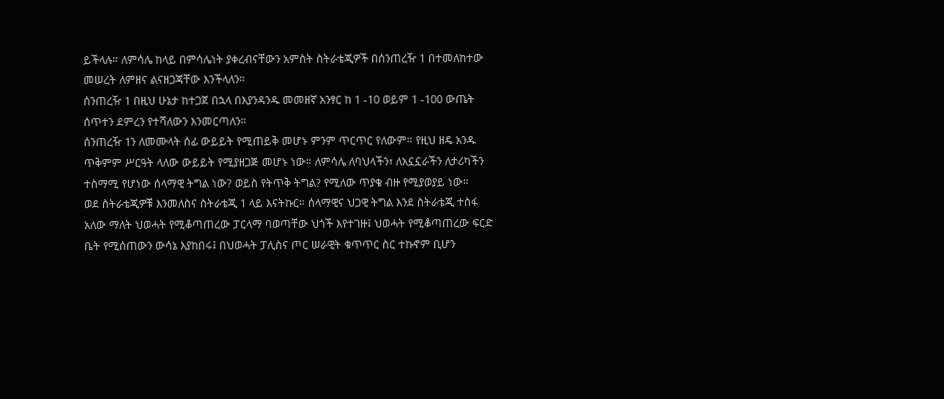ይችላሉ። ለምሳሌ ከላይ በምሳሌነት ያቀረብናቸውን አምስት ስትራቴጂዎች በሰንጠረዥ 1 በተመለከተው መሠረት ለምዘና ልናዘጋጃቸው እንችላለን።
ሰንጠረዥ 1 በዚህ ሁኔታ ከተጋጀ በኋላ በእያንዳንዱ መመዘኛ አንፃር ከ 1 -10 ወይም 1 -100 ውጤት ሰጥተን ደምረን የተሻለውን እንመርጣለን።
ሰንጠረዥ 1ን ለመሙላት ሰፊ ውይይት የሚጠይቅ መሆኑ ምንም ጥርጥር የለውም። የዚህ ዘዴ አንዱ ጥቅምም ሥርዓት ላለው ውይይት የሚያዘጋጅ መሆኑ ነው። ለምሳሌ ለባህላችን፣ ለአኗኗራችን ለታሪካችን ተስማሚ የሆነው ሰላማዊ ትግል ነው? ወይስ የትጥቅ ትግል? የሚለው ጥያቄ ብዙ የሚያወያይ ነው።
ወደ ስትራቴጂዎቹ እንመለስና ስትራቴጂ 1 ላይ እናትኩር። ሰላማዊና ህጋዊ ትግል እንደ ስትራቴጂ ተስፋ አለው ማለት ህወሓት የሚቆጣጠረው ፓርላማ ባወጣቸው ህጎች እየተገዙ፤ ህወሓት የሚቆጣጠረው ፍርድ ቤት የሚሰጠውን ውሳኔ እያከበሩ፤ በህወሓት ፓሊስና ጦር ሠራዊት ቁጥጥር ስር ተኩኖም ቢሆን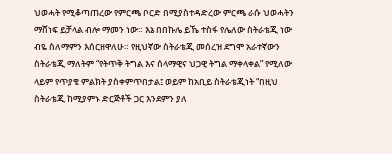ህወሓት የሚቆጣጠረው የምርጫ ቦርድ በሚያስተዳድረው ምርጫ ራሱ ህወሓትን ማሸነፍ ይቻላል ብሎ ማመን ነው። እኔ በበኩሌ ይኼ ተስፋ የሌለው ስትራቴጂ ነው ብዬ ስለማምን እሰርዘዋለሁ። የዚህኛው ስትራቴጂ መሰረዝ ደግሞ አራተኛውን ስትራቴጂ ማለትም “የትጥቅ ትግል እና ሰላማዊና ህጋዊ ትግል ማቀላቀል” የሚለው ላይም የጥያቄ ምልክት ያስቀምጥበታል፤ ወይም ከአቢይ ስትራቴጂነት “በዚህ ስትራቴጂ ከሚያምኑ ድርጅቶች ጋር እንደምን ያለ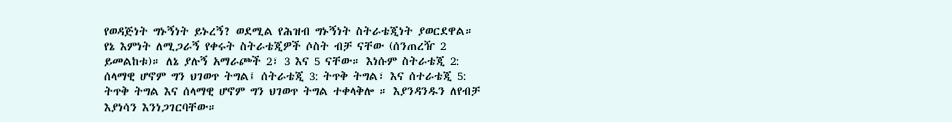የወዳጅነት ግኑኝነት ይኑረኝ? ወደሚል የሕዝብ ግኑኝነት ስትራቴጂነት ያወርደዋል።
የኔ እምነት ለሚጋራኝ የቀሩት ስትራቴጂዎች ሶስት ብቻ ናቸው (ሰንጠረዥ 2 ይመልከቱ)። ለኔ ያሉኝ አማራጮች 2፣ 3 እና 5 ናቸው። እነሱም ስትራቴጂ 2: ሰላማዊ ሆኖም ግን ህገወጥ ትግል፤ ሰትራቴጂ 3: ትጥቅ ትግል፣ እና ሰተራቴጂ 5: ትጥቅ ትግል እና ሰላማዊ ሆኖም ግን ህገወጥ ትግል ተቀላቅሎ ። እያንዳንዱን ለየብቻ እያነሳን እንነጋገርባቸው።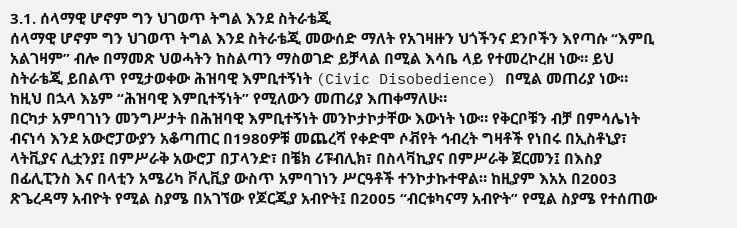3.1. ሰላማዊ ሆኖም ግን ህገወጥ ትግል እንደ ስትራቴጂ
ሰላማዊ ሆኖም ግን ህገወጥ ትግል እንደ ስትራቴጂ መውሰድ ማለት የአገዛዙን ህጎችንና ደንቦችን እየጣሱ “እምቢ አልገዛም” ብሎ በማመጽ ህወሓትን ከስልጣን ማስወገድ ይቻላል በሚል እሳቤ ላይ የተመረኮረዘ ነው። ይህ ስትራቴጂ ይበልጥ የሚታወቀው ሕዝባዊ እምቢተኝነት (Civic Disobedience) በሚል መጠሪያ ነው። ከዚህ በኋላ እኔም “ሕዝባዊ እምቢተኝነት” የሚለውን መጠሪያ እጠቀማለሁ።
በርካታ አምባገነን መንግሥታት በሕዝባዊ እምቢተኝነት መንኮታኮታቸው እውነት ነው። የቅርቦቹን ብቻ በምሳሌነት ብናነሳ እንደ አውሮፓውያን አቆጣጠር በ1980ዎቹ መጨረሻ የቀድሞ ሶቭየት ኅብረት ግዛቶች የነበሩ በኢስቶኒያ፣ ላትቪያና ሊቷንያ፤ በምሥራቅ አውሮፓ በፓላንድ፣ በቼክ ሪፑብሊክ፣ በስላቫኪያና በምሥራቅ ጀርመን፤ በእስያ በፊሊፒንስ እና በላቲን አሜሪካ ቮሊቪያ ውስጥ አምባገነን ሥርዓቶች ተንኮታኩተዋል። ከዚያም እአአ በ2003 ጽጌረዳማ አብዮት የሚል ስያሜ በአገኘው የጆርጂያ አብዮት፤ በ2005 “ብርቱካናማ አብዮት” የሚል ስያሜ የተሰጠው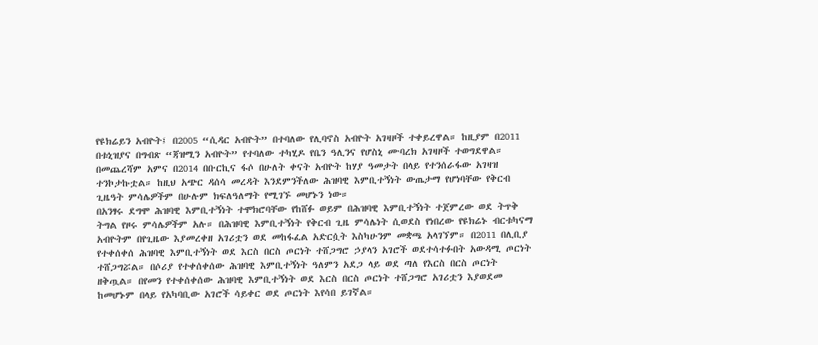የዩክሬይን አብዮት፤ በ2005 “ሲዳር አብዮት” በተባለው የሊባኖስ አብዮት አገዛዞች ተቀይረዋል። ከዚያም በ2011 በቱኒዝያና በግብጽ “ጃዝሚን አብዮት” የተባለው ተካሂዶ የቤን ዓሊንና የሆስኒ ሙባረክ አገዛዞች ተወግደዋል። በመጨረሻም አምና በ2014 በቡርኪና ፋሶ በሁለት ቀናት አብዮት ከሃያ ዓመታት በላይ የተንሰራፋው አገዛዝ ተንኮታኩቷል። ከዚህ አጭር ዳሰሳ መረዳት እንደምንችለው ሕዝባዊ እምቢተኝነት ውጤታማ የሆነባቸው የቅርብ ጊዜዓት ምሳሌዎችም በሁሉም ክፍለዓለማት የሚገኙ መሆኑን ነው።
በአንፃሩ ደግሞ ሕዝባዊ እምቢተኝነት ተሞክሮባቸው የከሸፉ ወይም በሕዝባዊ እምቢተኝነት ተጀምረው ወደ ትጥቅ ትግል የዞሩ ምሳሌዎችም አሉ። በሕዝባዊ እምቢተኝነት የቅርብ ጊዜ ምሳሌነት ሲወደስ የነበረው የዩክሬኑ ብርቱካናማ አብዮትም በየጊዜው እያመረቀዘ አገሪቷን ወደ መከፋፈል አድርሷት እስካሁንም መቋጫ አላገኘም። በ2011 በሊቢያ የተቀሰቀሰ ሕዝባዊ እምቢተኝነት ወደ እርስ በርስ ጦርነት ተሸጋግሮ ኃያላን አገሮች ወደተሳተፉበት አውዳሚ ጦርነት ተሸጋግሯል። በሶሪያ የተቀሰቀሰው ሕዝባዊ እምቢተኝነት ዓለምን አደጋ ላይ ወደ ጣለ የእርስ በርስ ጦርነት ዘቅጧል። በየመን የተቀሰቀሰው ሕዝባዊ እምቢተኝነት ወደ እርስ በርስ ጦርነት ተሸጋግሮ አገሪቷን እያወደመ ከመሆኑም በላይ የአካባቢው አገሮች ሳይቀር ወደ ጦርነት እየሳበ ይገኛል።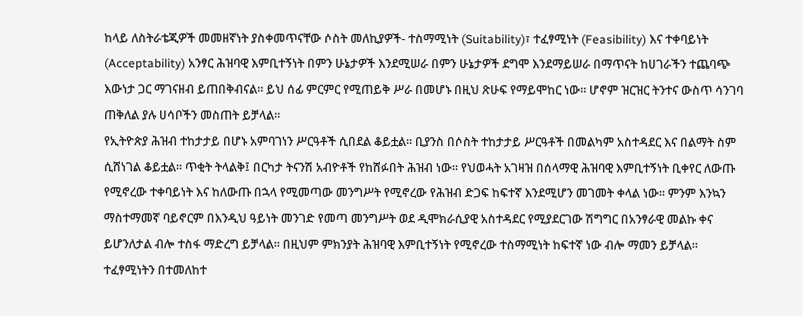ከላይ ለስትራቴጂዎች መመዘኛነት ያስቀመጥናቸው ሶስት መለኪያዎች- ተስማሚነት (Suitability)፣ ተፈፃሚነት (Feasibility) እና ተቀባይነት (Acceptability) አንፃር ሕዝባዊ እምቢተኝነት በምን ሁኔታዎች እንደሚሠራ በምን ሁኔታዎች ደግሞ እንደማይሠራ በማጥናት ከሀገራችን ተጨባጭ እውነታ ጋር ማገናዘብ ይጠበቅብናል። ይህ ሰፊ ምርምር የሚጠይቅ ሥራ በመሆኑ በዚህ ጽሁፍ የማይሞከር ነው። ሆኖም ዝርዝር ትንተና ውስጥ ሳንገባ ጠቅለል ያሉ ሀሳቦችን መስጠት ይቻላል።
የኢትዮጵያ ሕዝብ ተከታታይ በሆኑ አምባገነን ሥርዓቶች ሲበደል ቆይቷል። ቢያንስ በሶስት ተከታታይ ሥርዓቶች በመልካም አስተዳደር እና በልማት ስም ሲሸነገል ቆይቷል። ጥቂት ትላልቅ፤ በርካታ ትናንሽ አብዮቶች የከሸፉበት ሕዝብ ነው። የህወሓት አገዛዝ በሰላማዊ ሕዝባዊ እምቢተኝነት ቢቀየር ለውጡ የሚኖረው ተቀባይነት እና ከለውጡ በኋላ የሚመጣው መንግሥት የሚኖረው የሕዝብ ድጋፍ ከፍተኛ እንደሚሆን መገመት ቀላል ነው። ምንም እንኳን ማስተማመኛ ባይኖርም በእንዲህ ዓይነት መንገድ የመጣ መንግሥት ወደ ዲሞክራሲያዊ አስተዳደር የሚያደርገው ሽግግር በአንፃራዊ መልኩ ቀና ይሆንለታል ብሎ ተስፋ ማድረግ ይቻላል። በዚህም ምክንያት ሕዝባዊ እምቢተኝነት የሚኖረው ተስማሚነት ከፍተኛ ነው ብሎ ማመን ይቻላል።
ተፈፃሚነትን በተመለከተ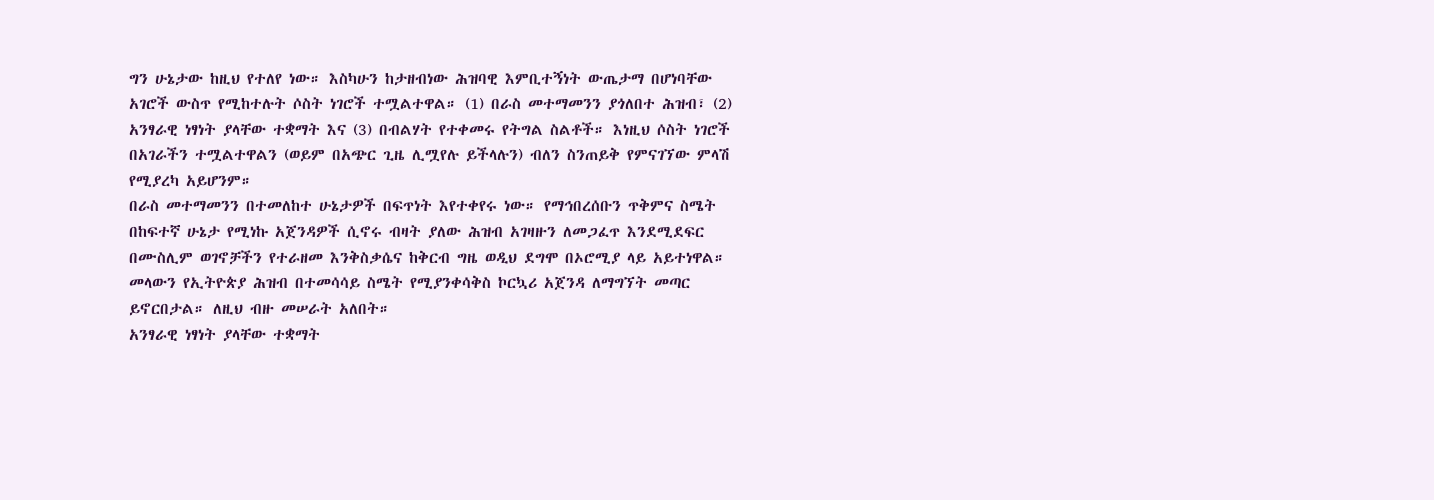ግን ሁኔታው ከዚህ የተለየ ነው። እስካሁን ከታዘብነው ሕዝባዊ እምቢተኝነት ውጤታማ በሆነባቸው አገሮች ውስጥ የሚከተሉት ሶስት ነገሮች ተሟልተዋል። (1) በራስ መተማመንን ያጎለበተ ሕዝብ፣ (2) አንፃራዊ ነፃነት ያላቸው ተቋማት እና (3) በብልሃት የተቀመሩ የትግል ስልቶች። እነዚህ ሶስት ነገሮች በአገራችን ተሟልተዋልን (ወይም በአጭር ጊዜ ሊሟየሉ ይችላሉን) ብለን ስንጠይቅ የምናገኘው ምላሽ የሚያረካ አይሆንም።
በራስ መተማመንን በተመለከተ ሁኔታዎች በፍጥነት እየተቀየሩ ነው። የማኅበረሰቡን ጥቅምና ስሜት በከፍተኛ ሁኔታ የሚነኩ አጀንዳዎች ሲኖሩ ብዛት ያለው ሕዝብ አገዛዙን ለመጋፈጥ እንደሚደፍር በሙስሊም ወገኖቻችን የተራዘመ እንቅስቃሴና ከቅርብ ግዜ ወዲህ ደግሞ በኦሮሚያ ላይ አይተነዋል። መላውን የኢትዮጵያ ሕዝብ በተመሳሳይ ስሜት የሚያንቀሳቅስ ኮርኳሪ አጀንዳ ለማግኘት መጣር ይኖርበታል። ለዚህ ብዙ መሠራት አለበት።
አንፃራዊ ነፃነት ያላቸው ተቋማት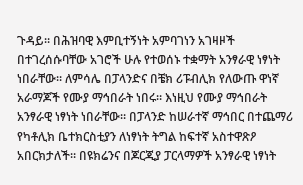ጉዳይ። በሕዝባዊ እምቢተኝነት አምባገነን አገዛዞች በተገረሰሱባቸው አገሮች ሁሉ የተወሰኑ ተቋማት አንፃራዊ ነፃነት ነበራቸው። ለምሳሌ በፓላንድና በቼክ ሪፑብሊክ የለውጡ ዋነኛ አራማጆች የሙያ ማኅበራት ነበሩ። እነዚህ የሙያ ማኅበራት አንፃራዊ ነፃነት ነበራቸው። በፓላንድ ከሠራተኛ ማኅበር በተጨማሪ የካቶሊክ ቤተክርስቲያን ለነፃነት ትግል ከፍተኛ አስተዋጽዖ አበርክታለች። በዩክሬንና በጆርጂያ ፓርላማዎች አንፃራዊ ነፃነት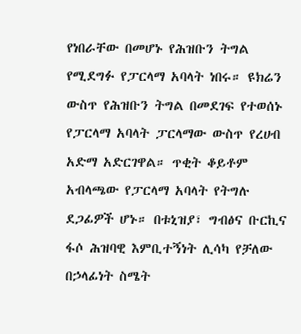የነበራቸው በመሆኑ የሕዝቡን ትግል የሚደግፉ የፓርላማ አባላት ነበሩ። ዩክሬን ውስጥ የሕዝቡን ትግል በመደገፍ የተወሰኑ የፓርላማ አባላት ፓርላማው ውስጥ የረሀብ አድማ አድርገዋል። ጥቂት ቆይቶም አብላጫው የፓርላማ አባላት የትግሉ ደጋፊዎች ሆኑ። በቱኒዝያ፣ ግብፅና ቡርኪና ፋሶ ሕዝባዊ እምቢተኝነት ሊሳካ የቻለው በኃላፊነት ስሜት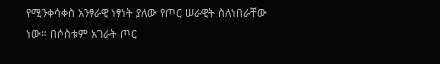የሚንቀሳቀስ አንፃራዊ ነፃነት ያለው የጦር ሠራዊት ስለነበራቸው ነው። በሶስቱም አገራት ጦር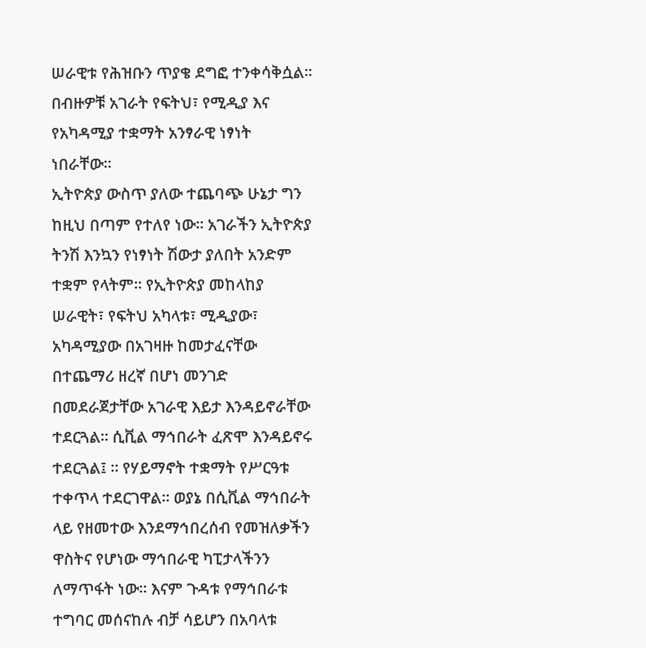ሠራዊቱ የሕዝቡን ጥያቄ ደግፎ ተንቀሳቅሷል። በብዙዎቹ አገራት የፍትህ፣ የሚዲያ እና የአካዳሚያ ተቋማት አንፃራዊ ነፃነት ነበራቸው።
ኢትዮጵያ ውስጥ ያለው ተጨባጭ ሁኔታ ግን ከዚህ በጣም የተለየ ነው። አገራችን ኢትዮጵያ ትንሽ እንኳን የነፃነት ሽውታ ያለበት አንድም ተቋም የላትም። የኢትዮጵያ መከላከያ ሠራዊት፣ የፍትህ አካላቱ፣ ሚዲያው፣ አካዳሚያው በአገዛዙ ከመታፈናቸው በተጨማሪ ዘረኛ በሆነ መንገድ በመደራጀታቸው አገራዊ እይታ እንዳይኖራቸው ተደርጓል። ሲቪል ማኅበራት ፈጽሞ እንዳይኖሩ ተደርጓል፤ ። የሃይማኖት ተቋማት የሥርዓቱ ተቀጥላ ተደርገዋል። ወያኔ በሲቪል ማኅበራት ላይ የዘመተው እንደማኅበረሰብ የመዝለቃችን ዋስትና የሆነው ማኅበራዊ ካፒታላችንን ለማጥፋት ነው። እናም ጉዳቱ የማኅበራቱ ተግባር መሰናከሉ ብቻ ሳይሆን በአባላቱ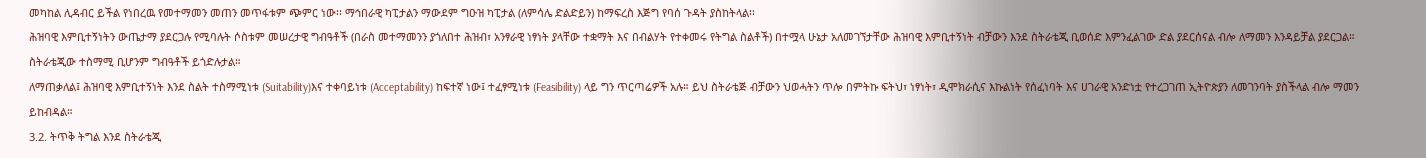መካከል ሊዳብር ይችል የነበረዉ የመተማመን መጠን መጥፋቱም ጭምር ነው፡፡ ማኅበራዊ ካፒታልን ማውደም ግዑዝ ካፒታል (ለምሳሌ ድልድይን) ከማፍረስ እጅግ የባሰ ጉዳት ያስከትላል፡፡
ሕዝባዊ እምቢተኝነትን ውጤታማ ያደርጋሉ የሚባሉት ሶስቱም መሠረታዊ ግብዓቶች (በራስ መተማመንን ያጎለበተ ሕዝብ፣ አንፃራዊ ነፃነት ያላቸው ተቋማት እና በብልሃት የተቀመሩ የትግል ስልቶች) በተሟላ ሁኔታ አለመገኘታቸው ሕዝባዊ እምቢተኝነት ብቻውን እንደ ስትራቴጂ ቢወሰድ እምንፈልገው ድል ያደርሰናል ብሎ ለማመን እንዳይቻል ያደርጋል። ስትራቴጂው ተስማሚ ቢሆንም ግብዓቶች ይጎድሉታል።
ለማጠቃለል፤ ሕዝባዊ እምቢተኝነት እንደ ስልት ተስማሚነቱ (Suitability)እና ተቀባይነቱ (Acceptability) ከፍተኛ ነው፤ ተፈፃሚነቱ (Feasibility) ላይ ግን ጥርጣሬዎች አሉ። ይህ ስትራቴጅ ብቻውን ህወሓትን ጥሎ በምትኩ ፍትህ፣ ነፃነት፣ ዲሞክራሲና እኩልነት የሰፈነባት እና ሀገራዊ አንድነቷ የተረጋገጠ ኢትዮጵያን ለመገንባት ያስችላል ብሎ ማመን ይከብዳል።
3.2. ትጥቅ ትግል እንደ ስትራቴጂ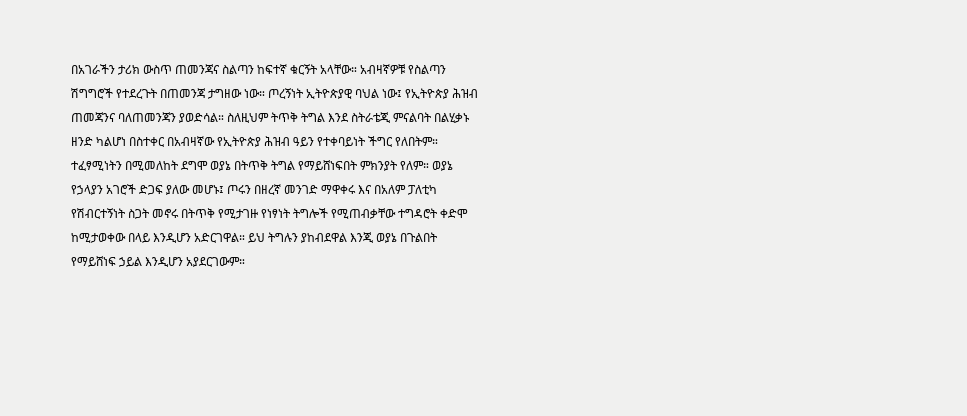በአገራችን ታሪክ ውስጥ ጠመንጃና ስልጣን ከፍተኛ ቁርኝት አላቸው። አብዛኛዎቹ የስልጣን ሽግግሮች የተደረጉት በጠመንጃ ታግዘው ነው። ጦረኝነት ኢትዮጵያዊ ባህል ነው፤ የኢትዮጵያ ሕዝብ ጠመጃንና ባለጠመንጃን ያወድሳል። ስለዚህም ትጥቅ ትግል እንደ ስትራቴጂ ምናልባት በልሂቃኑ ዘንድ ካልሆነ በስተቀር በአብዛኛው የኢትዮጵያ ሕዝብ ዓይን የተቀባይነት ችግር የለበትም።
ተፈፃሚነትን በሚመለከት ደግሞ ወያኔ በትጥቅ ትግል የማይሸነፍበት ምክንያት የለም። ወያኔ የኃላያን አገሮች ድጋፍ ያለው መሆኑ፤ ጦሩን በዘረኛ መንገድ ማዋቀሩ እና በአለም ፓለቲካ የሽብርተኝነት ስጋት መኖሩ በትጥቅ የሚታገዙ የነፃነት ትግሎች የሚጠብቃቸው ተግዳሮት ቀድሞ ከሚታወቀው በላይ እንዲሆን አድርገዋል። ይህ ትግሉን ያከብደዋል እንጂ ወያኔ በጉልበት የማይሸነፍ ኃይል እንዲሆን አያደርገውም።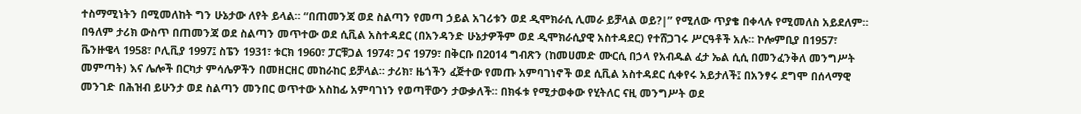ተስማሚነትን በሚመለከት ግን ሁኔታው ለየት ይላል። “በጠመንጃ ወደ ስልጣን የመጣ ኃይል አገሪቱን ወደ ዲሞክራሲ ሊመራ ይቻላል ወይ?|” የሚለው ጥያቄ በቀላሉ የሚመለስ አይደለም። በዓለም ታሪክ ውስጥ በጠመንጃ ወደ ስልጣን መጥተው ወደ ሲቪል አስተዳደር (በአንዳንድ ሁኔታዎችም ወደ ዲሞክራሲያዊ አስተዳደር) የተሸጋገሩ ሥርዓቶች አሉ። ኮሎምቢያ በ1957፣ ቬንዙዌላ 1958፣ ቦሊቪያ 1997፤ ስፔን 1931፣ ቱርክ 1960፣ ፓርቹጋል 1974፣ ጋና 1979፣ በቅርቡ በ2014 ግብጽን (ከመሀመድ ሙርሲ በኃላ የአብዱል ፈታ ኤል ሲሲ በመንፈንቅለ መንግሥት መምጣት) እና ሌሎች በርካታ ምሳሌዎችን በመዘርዘር መከራከር ይቻላል። ታሪክ፣ ዜጎችን ፈጅተው የመጡ አምባገነኖች ወደ ሲቪል አስተዳደር ሲቀየሩ አይታለች፤ በአንፃሩ ደግሞ በሰላማዊ መንገድ በሕዝብ ይሁንታ ወደ ስልጣን መንበር ወጥተው አስከፊ አምባገነን የወጣቸውን ታውቃለች። በክፋቱ የሚታወቀው የሂትለር ናዚ መንግሥት ወደ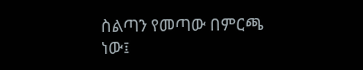ስልጣን የመጣው በምርጫ ነው፤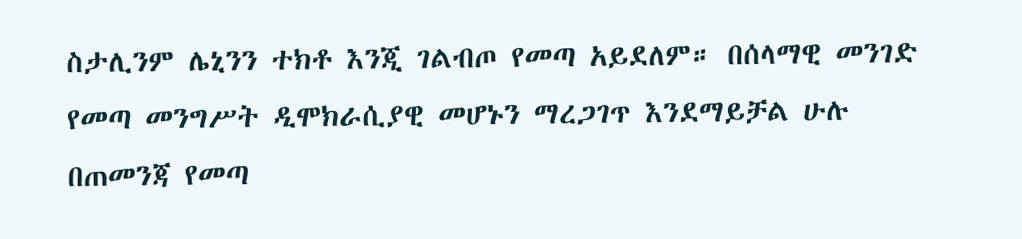ስታሊንም ሌኒንን ተክቶ እንጂ ገልብጦ የመጣ አይደለም። በሰላማዊ መንገድ የመጣ መንግሥት ዲሞክራሲያዊ መሆኑን ማረጋገጥ እንደማይቻል ሁሉ በጠመንጃ የመጣ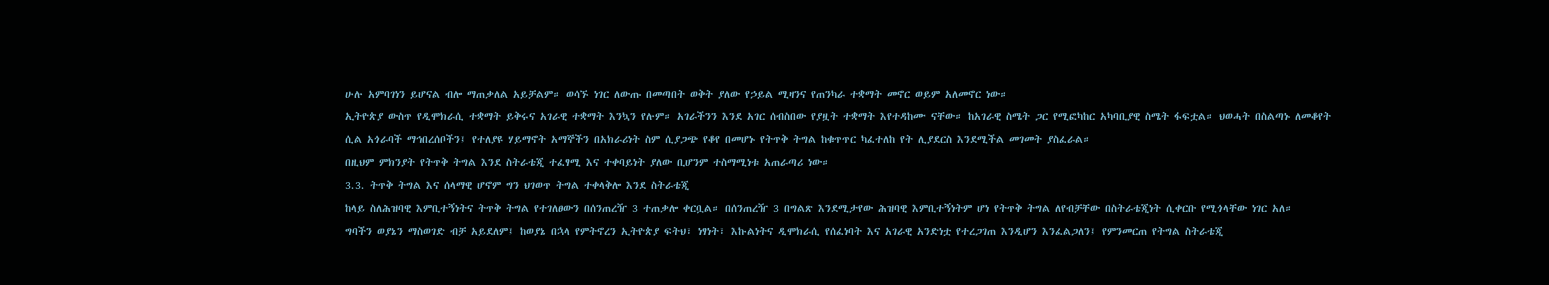ሁሉ አምባገነን ይሆናል ብሎ ማጠቃለል አይቻልም። ወሳኙ ነገር ለውጡ በመጣበት ወቅት ያለው የኃይል ሚዛንና የጠንካራ ተቋማት መኖር ወይም አለመኖር ነው።
ኢትዮጵያ ውስጥ የዲሞክራሲ ተቋማት ይቅሩና አገራዊ ተቋማት እንኳን የሉም። አገራችንን እንደ አገር ሰብስበው የያዟት ተቋማት እየተዳከሙ ናቸው። ከአገራዊ ስሜት ጋር የሚፎካከር አካባቢያዊ ስሜት ፋፍቷል። ህወሓት በስልጣኑ ለመቆየት ሲል አጎራባች ማኅበረሰቦችን፤ የተለያዩ ሃይማኖት አማኞችን በአክራሪነት ስም ሲያጋጭ የቆየ በመሆኑ የትጥቅ ትግል ከቁጥጥር ካፈተለከ የት ሊያደርስ እንደሚችል መገመት ያስፈራል።
በዚህም ምክንያት የትጥቅ ትግል እንደ ስትራቴጂ ተፈፃሚ እና ተቀባይነት ያለው ቢሆንም ተስማሚነቱ አጠራጣሪ ነው።
3.3. ትጥቅ ትግል እና ሰላማዊ ሆኖም ግን ህገወጥ ትግል ተቀላቅሎ እንደ ስትራቴጂ
ከላይ ስለሕዝባዊ እምቢተኝነትና ትጥቅ ትግል የተገለፀውን በሰንጠረዥ 3 ተጠቃሎ ቀርቧል። በሰንጠረዥ 3 በግልጽ እንደሚታየው ሕዝባዊ እምቢተኝነትም ሆነ የትጥቅ ትግል ለየብቻቸው በስትራቴጂነት ሲቀርቡ የሚጎላቸው ነገር አለ።
ግባችን ወያኔን ማስወገድ ብቻ አይደለም፤ ከወያኔ በኋላ የምትኖረን ኢትዮጵያ ፍትህ፣ ነፃነት፣ እኩልነትና ዲሞክራሲ የሰፈነባት እና አገራዊ አንድነቷ የተረጋገጠ እንዲሆን እንፈልጋለን፤ የምንመርጠ የትግል ስትራቴጂ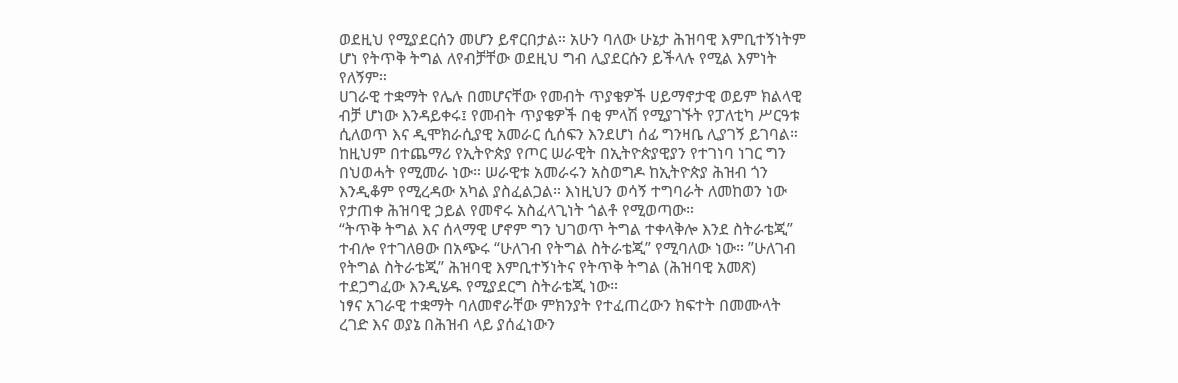ወደዚህ የሚያደርሰን መሆን ይኖርበታል። አሁን ባለው ሁኔታ ሕዝባዊ እምቢተኝነትም ሆነ የትጥቅ ትግል ለየብቻቸው ወደዚህ ግብ ሊያደርሱን ይችላሉ የሚል እምነት የለኝም።
ሀገራዊ ተቋማት የሌሉ በመሆናቸው የመብት ጥያቄዎች ሀይማኖታዊ ወይም ክልላዊ ብቻ ሆነው እንዳይቀሩ፤ የመብት ጥያቄዎች በቂ ምላሽ የሚያገኙት የፓለቲካ ሥርዓቱ ሲለወጥ እና ዲሞክራሲያዊ አመራር ሲሰፍን እንደሆነ ሰፊ ግንዛቤ ሊያገኝ ይገባል። ከዚህም በተጨማሪ የኢትዮጵያ የጦር ሠራዊት በኢትዮጵያዊያን የተገነባ ነገር ግን በህወሓት የሚመራ ነው። ሠራዊቱ አመራሩን አስወግዶ ከኢትዮጵያ ሕዝብ ጎን እንዲቆም የሚረዳው አካል ያስፈልጋል። እነዚህን ወሳኝ ተግባራት ለመከወን ነው የታጠቀ ሕዝባዊ ኃይል የመኖሩ አስፈላጊነት ጎልቶ የሚወጣው።
“ትጥቅ ትግል እና ሰላማዊ ሆኖም ግን ህገወጥ ትግል ተቀላቅሎ እንደ ስትራቴጂ” ተብሎ የተገለፀው በአጭሩ “ሁለገብ የትግል ስትራቴጂ” የሚባለው ነው። ”ሁለገብ የትግል ስትራቴጂ” ሕዝባዊ እምቢተኝነትና የትጥቅ ትግል (ሕዝባዊ አመጽ) ተደጋግፈው እንዲሄዱ የሚያደርግ ስትራቴጂ ነው።
ነፃና አገራዊ ተቋማት ባለመኖራቸው ምክንያት የተፈጠረውን ክፍተት በመሙላት ረገድ እና ወያኔ በሕዝብ ላይ ያሰፈነውን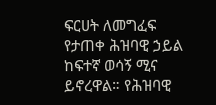ፍርሀት ለመግፈፍ የታጠቀ ሕዝባዊ ኃይል ከፍተኛ ወሳኝ ሚና ይኖረዋል። የሕዝባዊ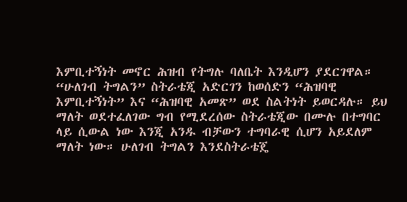እምቢተኝነት መኖር ሕዝብ የትግሉ ባለቤት እንዲሆን ያደርገዋል። “ሁለገብ ትግልን” ስትራቴጂ አድርገን ከወሰድን “ሕዝባዊ እምቢተኝነት” እና “ሕዝባዊ አመጽ” ወደ ስልትነት ይወርዳሉ። ይህ ማለት ወደተፈለገው ግብ የሚደረሰው ስትራቴጂው በሙሉ በተግባር ላይ ሲውል ነው እንጂ አንዱ ብቻውን ተግባራዊ ሲሆን አይደለም ማለት ነው። ሁለገብ ትግልን እንደስትራቴጄ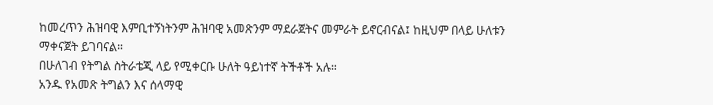ከመረጥን ሕዝባዊ እምቢተኝነትንም ሕዝባዊ አመጽንም ማደራጀትና መምራት ይኖርብናል፤ ከዚህም በላይ ሁለቱን ማቀናጀት ይገባናል።
በሁለገብ የትግል ስትራቴጂ ላይ የሚቀርቡ ሁለት ዓይነተኛ ትችቶች አሉ።
አንዱ የአመጽ ትግልን እና ሰላማዊ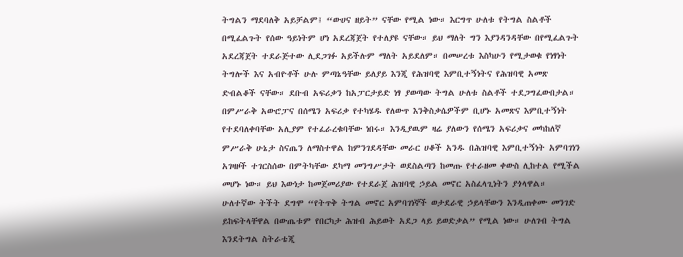ትግልን ማደባለቅ አይቻልም፤ “ውሀና ዘይት” ናቸው የሚል ነው። እርግጥ ሁለቱ የትግል ስልቶች በሚፈልጉት የሰው ዓይነትም ሆነ አደረጃጀት የተለያዩ ናቸው። ይህ ማለት ግን እያንዳንዳቸው በየሚፈልጉት አደረጃጀት ተደራጅተው ሊደጋገፉ አይችሉም ማለት አይደለም። በመሠረቱ እስካሁን የሚታወቁ የነፃነት ትግሎች እና አብዮቶች ሁሉ ምጣኔዓቸው ይለያይ እንጂ የሕዝባዊ እምቢተኝነትና የሕዝባዊ አመጽ ድብልቆች ናቸው። ደቡብ አፍሪቃን ከአፓርታይድ ነፃ ያወጣው ትግል ሁለቱ ስልቶች ተደጋግፈውበታል። በምሥራቅ አውሮፓና በሰሜን አፍሪቃ የተካሄዱ የለውጥ እንቅስቃሴዎችም ቢሆኑ አመጽና እምቢተኝነት የተደባለቀባቸው አሊያም የተፈራረቁባቸው ነበሩ። እንዲያዉም ዛሬ ያለውን የሰሜን አፍሪቃና መካከለኛ ምሥራቅ ሁኔታ ስናጤን ለማስተዋል ከምንገደዳቸው መራር ሀቆች አንዱ በሕዝባዊ እምቢተኝነት አምባገነን አገዛዞች ተገርስሰው በምትካቸው ደካማ መንግሥታት ወደስልጣን ከመጡ የተራዘመ ቀውስ ሊከተል የሚችል መሆኑ ነው። ይህ እውነታ ከመጀመሪያው የተደራጀ ሕዝባዊ ኃይል መኖር አስፈላጊነትን ያጎላዋል።
ሁለተኛው ትችት ደግሞ “የትጥቅ ትግል መኖር አምባገነኞች ወታደራዊ ኃይላቸውን እንዲጠቀሙ መንገድ ይከፍትላቸዋል በውጤቱም የበርካታ ሕዝብ ሕይወት አደጋ ላይ ይወድቃል” የሚል ነው። ሁለገብ ትግል እንደትግል ስትራቴጂ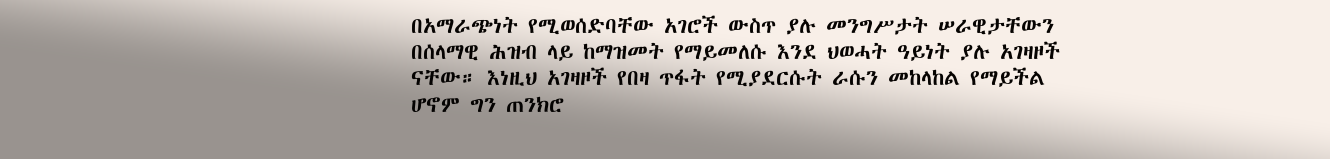በአማራጭነት የሚወሰድባቸው አገሮች ውስጥ ያሉ መንግሥታት ሠራዊታቸውን በሰላማዊ ሕዝብ ላይ ከማዝመት የማይመለሱ እንደ ህወሓት ዓይነት ያሉ አገዛዞች ናቸው። እነዚህ አገዛዞች የበዛ ጥፋት የሚያደርሱት ራሱን መከላከል የማይችል ሆኖም ግን ጠንክሮ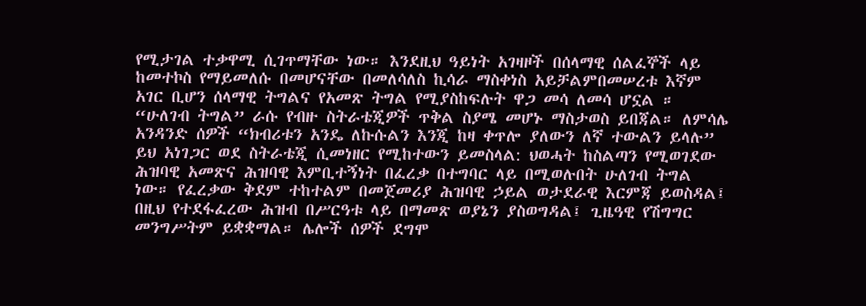የሚታገል ተቃዋሚ ሲገጥማቸው ነው። እንደዚህ ዓይነት አገዛዞች በሰላማዊ ሰልፈኞች ላይ ከመተኮስ የማይመለሱ በመሆናቸው በመለሳለስ ኪሳራ ማስቀነስ አይቻልምበመሠረቱ እኛም አገር ቢሆን ሰላማዊ ትግልና የአመጽ ትግል የሚያስከፍሉት ዋጋ መሳ ለመሳ ሆኗል ።
“ሁለገብ ትግል” ራሱ የብዙ ስትራቴጂዎች ጥቅል ስያሜ መሆኑ ማስታወስ ይበጃል። ለምሳሌ አንዳንድ ሰዎች “ክብሪቱን አንዴ ለኩሱልን እንጂ ከዛ ቀጥሎ ያለውን ለኛ ተውልን ይላሉ” ይህ አነገጋር ወደ ስትራቴጂ ሲመነዘር የሚከተውን ይመስላል: ህወሓት ከስልጣን የሚወገደው ሕዝባዊ አመጽና ሕዝባዊ እምቢተኝነት በፈረቃ በተግባር ላይ በሚወሉበት ሁለገብ ትግል ነው። የፈረቃው ቅደም ተከተልም በመጀመሪያ ሕዝባዊ ኃይል ወታደራዊ እርምጃ ይወስዳል፤ በዚህ የተደፋፈረው ሕዝብ በሥርዓቱ ላይ በማመጽ ወያኔን ያስወግዳል፤ ጊዜዓዊ የሽግግር መንግሥትም ይቋቋማል። ሌሎች ሰዎች ደግሞ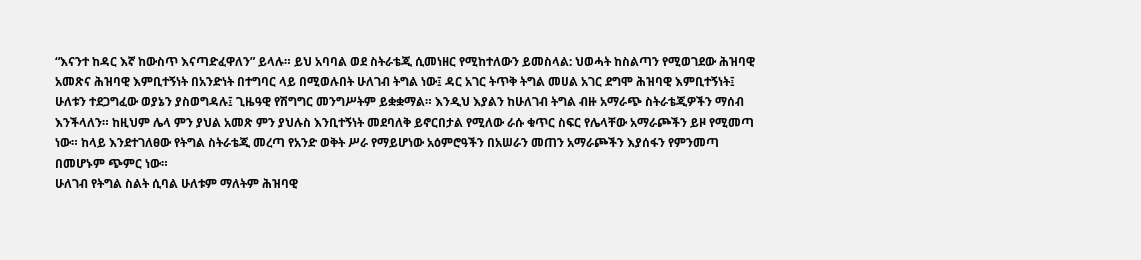“እናንተ ከዳር እኛ ከውስጥ እናጣድፈዋለን” ይላሉ። ይህ አባባል ወደ ስትራቴጂ ሲመነዘር የሚከተለውን ይመስላል: ህወሓት ከስልጣን የሚወገደው ሕዝባዊ አመጽና ሕዝባዊ እምቢተኝነት በአንድነት በተግባር ላይ በሚወሉበት ሁለገብ ትግል ነው፤ ዳር አገር ትጥቅ ትግል መሀል አገር ደግሞ ሕዝባዊ እምቢተኝነት፤ ሁለቱን ተደጋግፈው ወያኔን ያስወግዳሉ፤ ጊዜዓዊ የሽግግር መንግሥትም ይቋቋማል። እንዲህ እያልን ከሁለገብ ትግል ብዙ አማራጭ ስትራቴጂዎችን ማሰብ እንችላለን። ከዚህም ሌላ ምን ያህል አመጽ ምን ያህሉስ እንቢተኝነት መደባለቅ ይኖርበታል የሚለው ራሱ ቁጥር ስፍር የሌላቸው አማራጮችን ይዞ የሚመጣ ነው። ከላይ እንደተገለፀው የትግል ስትራቴጂ መረጣ የአንድ ወቅት ሥራ የማይሆነው አዕምሮዓችን በአሠራን መጠን አማራጮችን እያሰፋን የምንመጣ በመሆኑም ጭምር ነው።
ሁለገብ የትግል ስልት ሲባል ሁለቱም ማለትም ሕዝባዊ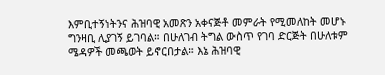እምቢተኝነትንና ሕዝባዊ አመጽን አቀናጅቶ መምራት የሚመለከት መሆኑ ግንዛቢ ሊያገኝ ይገባል። በሁለገብ ትግል ውስጥ የገባ ድርጅት በሁለቱም ሜዳዎች መጫወት ይኖርበታል። እኔ ሕዝባዊ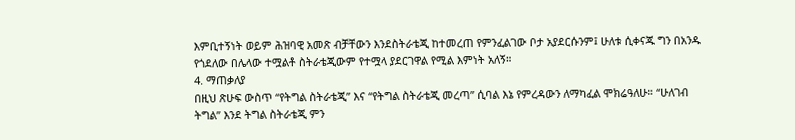እምቢተኝነት ወይም ሕዝባዊ አመጽ ብቻቸውን እንደስትራቴጂ ከተመረጠ የምንፈልገው ቦታ አያደርሱንም፤ ሁለቱ ሲቀናጁ ግን በአንዱ የጎደለው በሌላው ተሟልቶ ስትራቴጂውም የተሟላ ያደርገዋል የሚል እምነት አለኝ።
4. ማጠቃለያ
በዚህ ጽሁፍ ውስጥ “የትግል ስትራቴጂ” እና “የትግል ስትራቴጂ መረጣ” ሲባል እኔ የምረዳውን ለማካፈል ሞክሬዓለሁ። “ሁለገብ ትግል” እንደ ትግል ስትራቴጂ ምን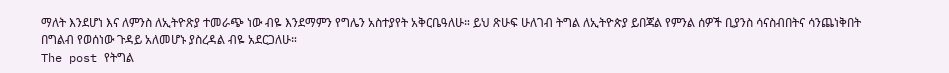ማለት እንደሆነ እና ለምንስ ለኢትዮጽያ ተመራጭ ነው ብዬ እንደማምን የግሌን አስተያየት አቅርቤዓለሁ። ይህ ጽሁፍ ሁለገብ ትግል ለኢትዮጵያ ይበጃል የምንል ሰዎች ቢያንስ ሳናስብበትና ሳንጨነቅበት በግልብ የወሰነው ጉዳይ አለመሆኑ ያስረዳል ብዬ አደርጋለሁ።
The post የትግል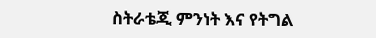ስትራቴጂ ምንነት እና የትግል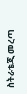ስትራቴጂ መረጣ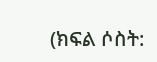(ክፍል ሶስት: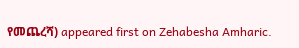የመጨረሻ) appeared first on Zehabesha Amharic.